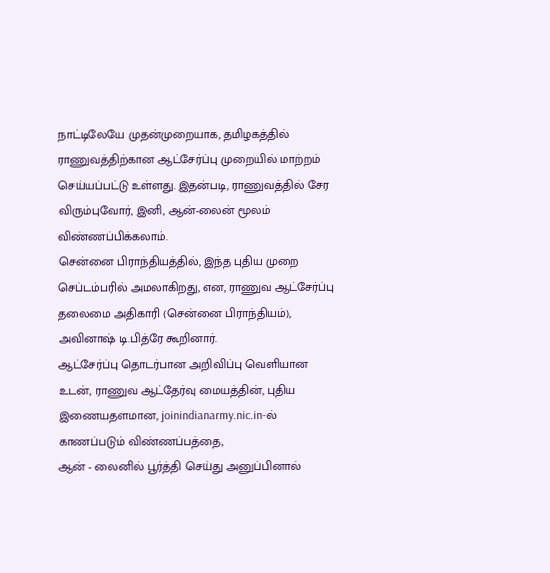நாட்டிலேயே முதன்முறையாக, தமிழகத்தில் ராணுவத்திற்கான ஆட்சேர்ப்பு முறையில் மாற்றம் செய்யப்பட்டு உள்ளது. இதன்படி, ராணுவத்தில் சேர விரும்புவோர், இனி, ஆன்-லைன் மூலம் விண்ணப்பிக்கலாம்.
சென்னை பிராந்தியத்தில், இந்த புதிய முறை செப்டம்பரில் அமலாகிறது, என, ராணுவ ஆட்சேர்ப்பு தலைமை அதிகாரி (சென்னை பிராந்தியம்), அவினாஷ் டி.பித்ரே கூறினார்.
ஆட்சேர்ப்பு தொடர்பான அறிவிப்பு வெளியான உடன், ராணுவ ஆட்தேர்வு மையத்தின், புதிய இணையதளமான, joinindianarmy.nic.in-ல் காணப்படும் விண்ணப்பத்தை,
ஆன் - லைனில் பூர்த்தி செய்து அனுப்பினால்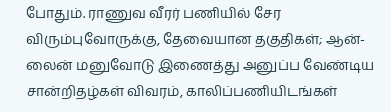போதும். ராணுவ வீரர் பணியில் சேர விரும்புவோருக்கு, தேவையான தகுதிகள்; ஆன்-லைன் மனுவோடு இணைத்து அனுப்ப வேண்டிய சான்றிதழ்கள் விவரம், காலிப்பணியிடங்கள்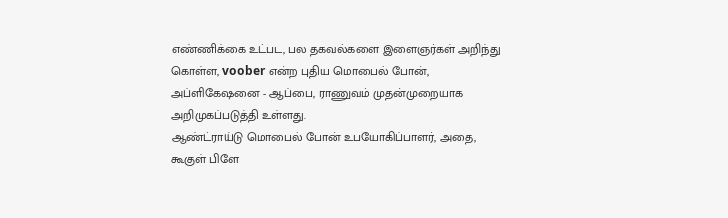எண்ணிக்கை உட்பட, பல தகவல்களை இளைஞர்கள் அறிந்து கொள்ள, voober என்ற புதிய மொபைல் போன், அப்ளிகேஷனை - ஆப்பை, ராணுவம் முதன்முறையாக அறிமுகப்படுத்தி உள்ளது.
ஆண்ட்ராய்டு மொபைல் போன் உபயோகிப்பாளர், அதை, கூகுள் பிளே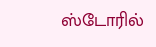ஸ்டோரில்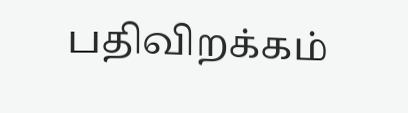பதிவிறக்கம்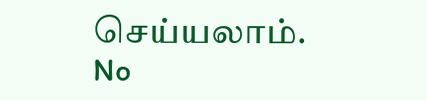செய்யலாம்.
No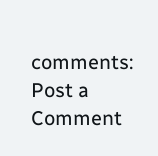comments:
Post a Comment